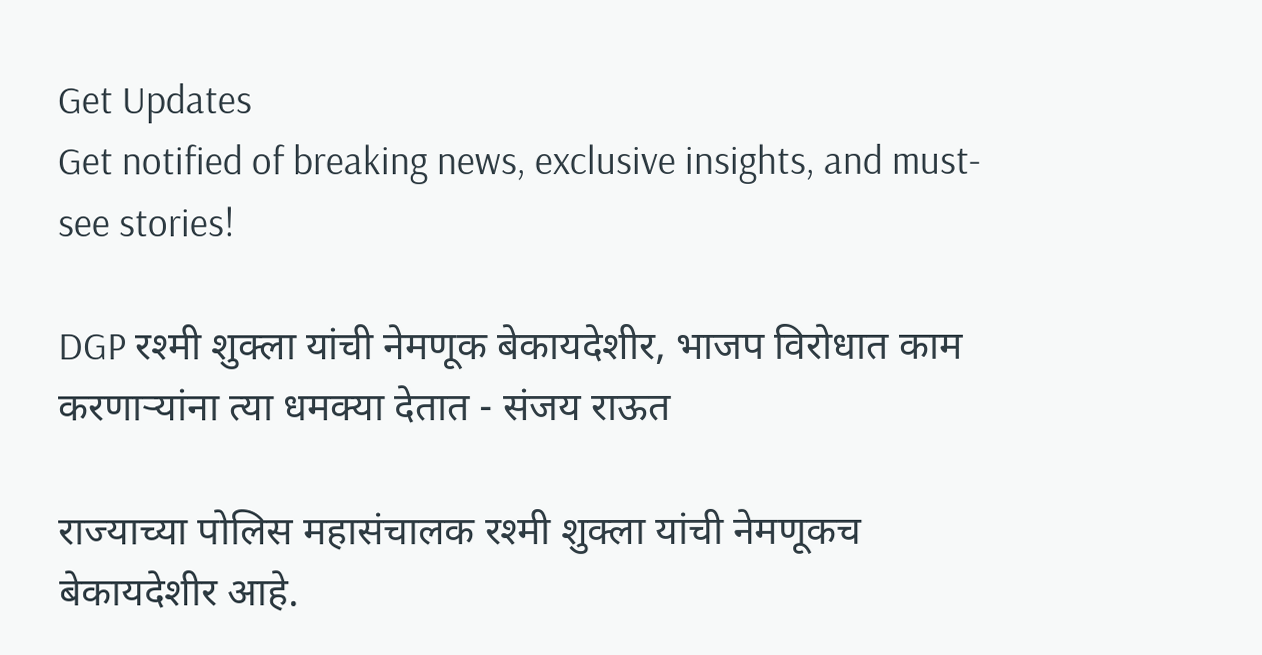Get Updates
Get notified of breaking news, exclusive insights, and must-see stories!

DGP रश्मी शुक्ला यांची नेमणूक बेकायदेशीर, भाजप विरोधात काम करणाऱ्यांना त्या धमक्या देतात - संजय राऊत

राज्याच्या पोलिस महासंचालक रश्मी शुक्ला यांची नेमणूकच बेकायदेशीर आहे.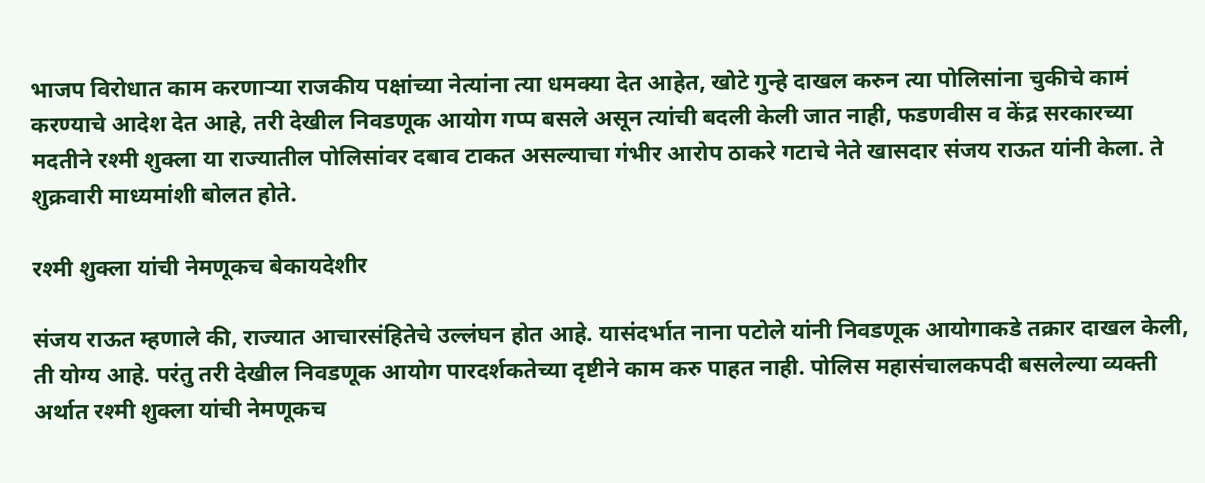भाजप विरोधात काम करणाऱ्या राजकीय पक्षांच्या नेत्यांना त्या धमक्या देत आहेत, खोटे गुन्हे दाखल करुन त्या पोलिसांना चुकीचे कामं करण्याचे आदेश देत आहे, तरी देखील निवडणूक आयोग गप्प बसले असून त्यांची बदली केली जात नाही, फडणवीस व केंद्र सरकारच्या मदतीने रश्मी शुक्ला या राज्यातील पोलिसांवर दबाव टाकत असल्याचा गंभीर आरोप ठाकरे गटाचे नेते खासदार संजय राऊत यांनी केला. ते शुक्रवारी माध्यमांशी बोलत होते.

रश्मी शुक्ला यांची नेमणूकच बेकायदेशीर

संजय राऊत म्हणाले की, राज्यात आचारसंहितेचे उल्लंघन होत आहे. यासंदर्भात नाना पटोले यांनी निवडणूक आयोगाकडे तक्रार दाखल केली, ती योग्य आहे. परंतु तरी देखील निवडणूक आयोग पारदर्शकतेच्या दृष्टीने काम करु पाहत नाही. पोलिस महासंचालकपदी बसलेल्या व्यक्ती अर्थात रश्मी शुक्ला यांची नेमणूकच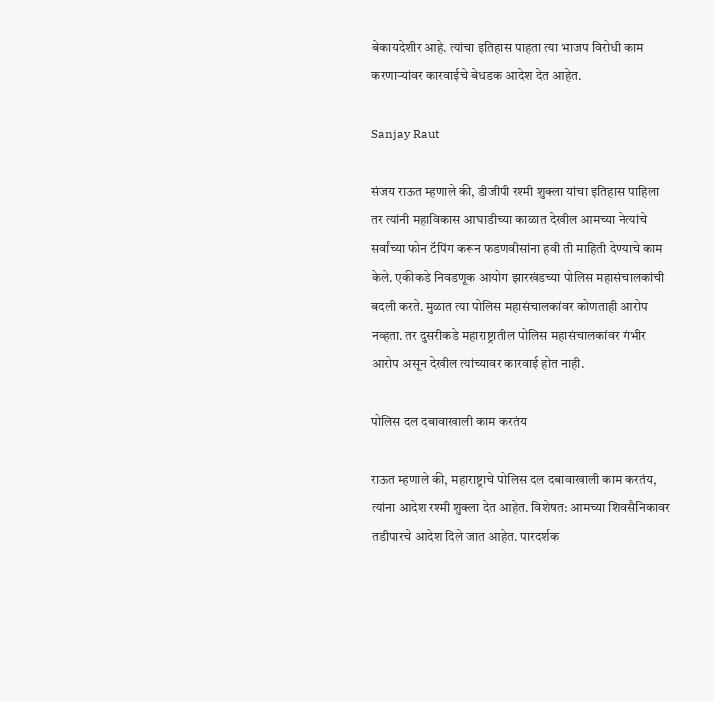बेकायदेशीर आहे. त्यांचा इतिहास पाहता त्या भाजप विरोधी काम करणाऱ्यांवर कारवाईचे बेधडक आदेश देत आहेत.

Sanjay Raut

संजय राऊत म्हणाले की, डीजीपी रश्मी शुक्ला यांचा इतिहास पाहिला तर त्यांनी महाविकास आघाडीच्या काळात देखील आमच्या नेत्यांचे सर्वांच्या फोन टॅपिंग करून फडणवीसांना हवी ती माहिती देण्याचे काम केले. एकीकडे निवडणूक आयोग झारखंडच्या पोलिस महासंचालकांची बदली करते. मुळात त्या पोलिस महासंचालकांवर कोणताही आरोप नव्हता. तर दुसरीकडे महाराष्ट्रातील पोलिस महासंचालकांवर गंभीर आरोप असून देखील त्यांच्यावर कारवाई होत नाही.

पोलिस दल दबावाखाली काम करतंय

राऊत म्हणाले की, महाराष्ट्राचे पोलिस दल दबावाखाली काम करतंय, त्यांना आदेश रश्मी शुक्ला देत आहेत. विशेषत: आमच्या शिवसैनिकावर तडीपारचे आदेश दिले जात आहेत. पारदर्शक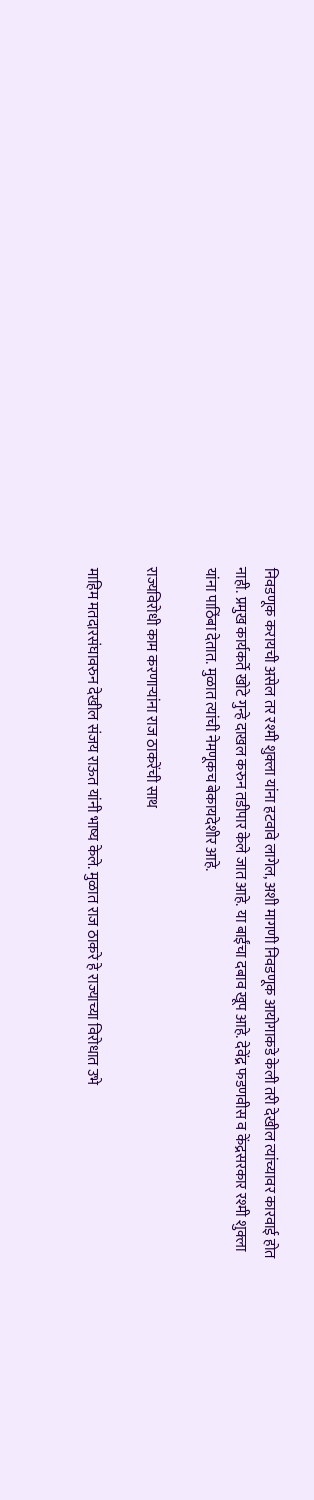निवडणूक करायची असेल तर रश्मी शुक्ला यांना हटवावे लागेल, अशी मागणी निवडणूक आयोगाकडे केली तरी देखील त्यांच्यावर कारवाई होत नाही. प्रमुख कार्यकर्ते खोटे गुन्हे दाखल करुन तडीपार केले जात आहे. या बाईंचा दबाव खूप आहे. देवेंद्र फडणवीस व केंद्रसरकार रश्मी शुक्ला यांना पाठिंबा देतात. मुळात त्यांची नेमणूकच बेकायदेशीर आहे.

राज्यविरोधी काम करणाऱ्यांना राज ठाकरेंची साथ

माहिम मतदारसंघावरुन देखील संजय राऊत यांनी भाष्य केले. मुळात राज ठाकरे हे राज्याच्या विरोधात उभे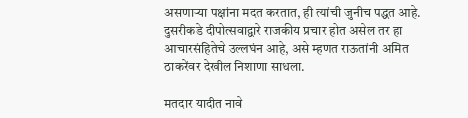असणाऱ्या पक्षांना मदत करतात, ही त्यांची जुनीच पद्धत आहे. दुसरीकडे दीपोत्सवाद्वारे राजकीय प्रचार होत असेल तर हा आचारसंहितेचे उल्लघंन आहे, असे म्हणत राऊतांनी अमित ठाकरेंवर देखील निशाणा साधला.

मतदार यादीत नावे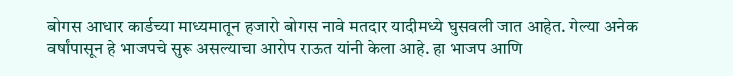बोगस आधार कार्डच्या माध्यमातून हजारो बोगस नावे मतदार यादीमध्ये घुसवली जात आहेत. गेल्या अनेक वर्षांपासून हे भाजपचे सुरू असल्याचा आरोप राऊत यांनी केला आहे. हा भाजप आणि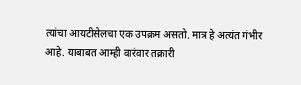त्यांचा आयटीसेलचा एक उपक्रम असतो. मात्र हे अत्यंत गंभीर आहे. याबाबत आम्ही वारंवार तक्रारी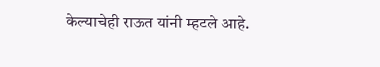केल्याचेही राऊत यांनी म्हटले आहे.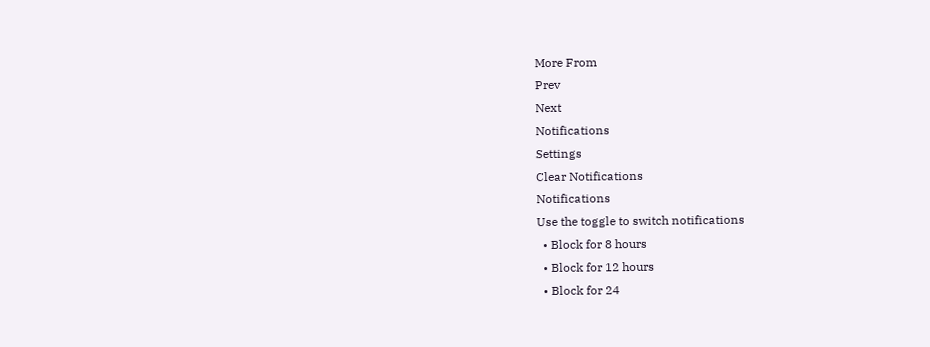More From
Prev
Next
Notifications
Settings
Clear Notifications
Notifications
Use the toggle to switch notifications
  • Block for 8 hours
  • Block for 12 hours
  • Block for 24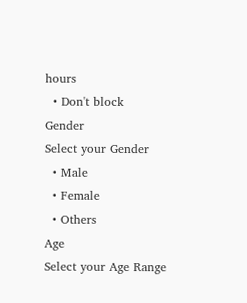hours
  • Don't block
Gender
Select your Gender
  • Male
  • Female
  • Others
Age
Select your Age Range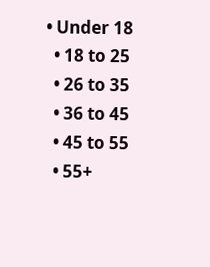• Under 18
  • 18 to 25
  • 26 to 35
  • 36 to 45
  • 45 to 55
  • 55+